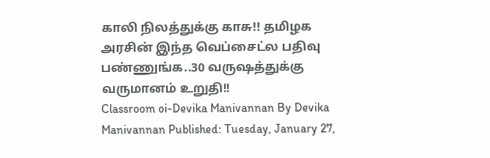காலி நிலத்துக்கு காசு!! தமிழக அரசின் இந்த வெப்சைட்ல பதிவு பண்ணுங்க..30 வருஷத்துக்கு வருமானம் உறுதி!!
Classroom oi-Devika Manivannan By Devika Manivannan Published: Tuesday, January 27,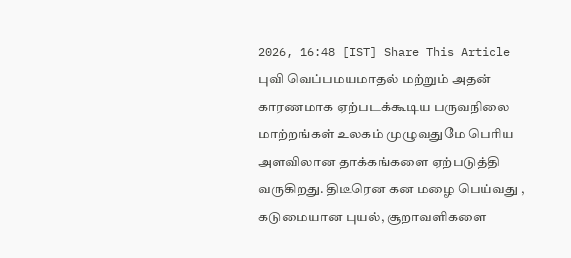2026, 16:48 [IST] Share This Article
புவி வெப்பமயமாதல் மற்றும் அதன் காரணமாக ஏற்படக்கூடிய பருவநிலை மாற்றங்கள் உலகம் முழுவதுமே பெரிய அளவிலான தாக்கங்களை ஏற்படுத்தி வருகிறது. திடீரென கன மழை பெய்வது , கடுமையான புயல், சூறாவளிகளை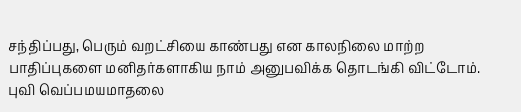சந்திப்பது, பெரும் வறட்சியை காண்பது என காலநிலை மாற்ற பாதிப்புகளை மனிதர்களாகிய நாம் அனுபவிக்க தொடங்கி விட்டோம்.
புவி வெப்பமயமாதலை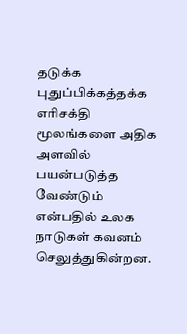தடுக்க புதுப்பிக்கத்தக்க எரிசக்தி மூலங்களை அதிக அளவில் பயன்படுத்த வேண்டும் என்பதில் உலக நாடுகள் கவனம் செலுத்துகின்றன.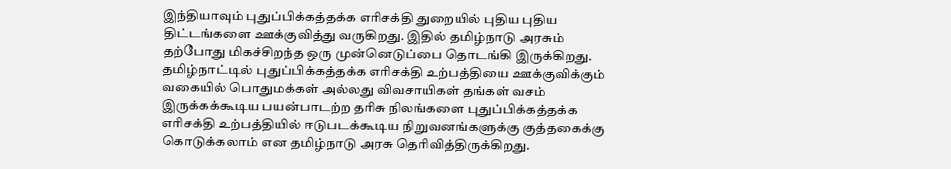இந்தியாவும் புதுப்பிக்கத்தக்க எரிசக்தி துறையில் புதிய புதிய திட்டங்களை ஊக்குவித்து வருகிறது. இதில் தமிழ்நாடு அரசும் தற்போது மிகச்சிறந்த ஒரு முன்னெடுப்பை தொடங்கி இருக்கிறது. தமிழ்நாட்டில் புதுப்பிக்கத்தக்க எரிசக்தி உற்பத்தியை ஊக்குவிக்கும் வகையில் பொதுமக்கள் அல்லது விவசாயிகள் தங்கள் வசம் இருக்கக்கூடிய பயன்பாடற்ற தரிசு நிலங்களை புதுப்பிக்கத்தக்க எரிசக்தி உற்பத்தியில் ஈடுபடக்கூடிய நிறுவனங்களுக்கு குத்தகைக்கு கொடுக்கலாம் என தமிழ்நாடு அரசு தெரிவித்திருக்கிறது.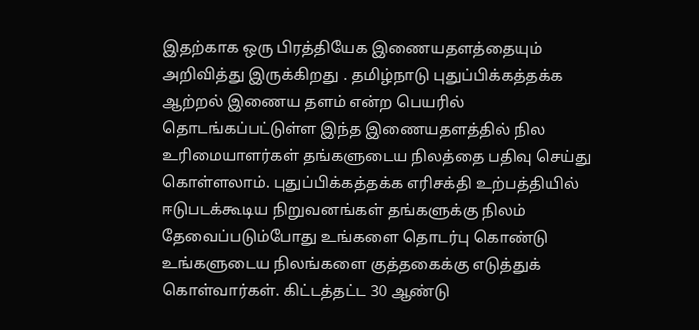இதற்காக ஒரு பிரத்தியேக இணையதளத்தையும் அறிவித்து இருக்கிறது . தமிழ்நாடு புதுப்பிக்கத்தக்க ஆற்றல் இணைய தளம் என்ற பெயரில் தொடங்கப்பட்டுள்ள இந்த இணையதளத்தில் நில உரிமையாளர்கள் தங்களுடைய நிலத்தை பதிவு செய்து கொள்ளலாம். புதுப்பிக்கத்தக்க எரிசக்தி உற்பத்தியில் ஈடுபடக்கூடிய நிறுவனங்கள் தங்களுக்கு நிலம் தேவைப்படும்போது உங்களை தொடர்பு கொண்டு உங்களுடைய நிலங்களை குத்தகைக்கு எடுத்துக் கொள்வார்கள். கிட்டத்தட்ட 30 ஆண்டு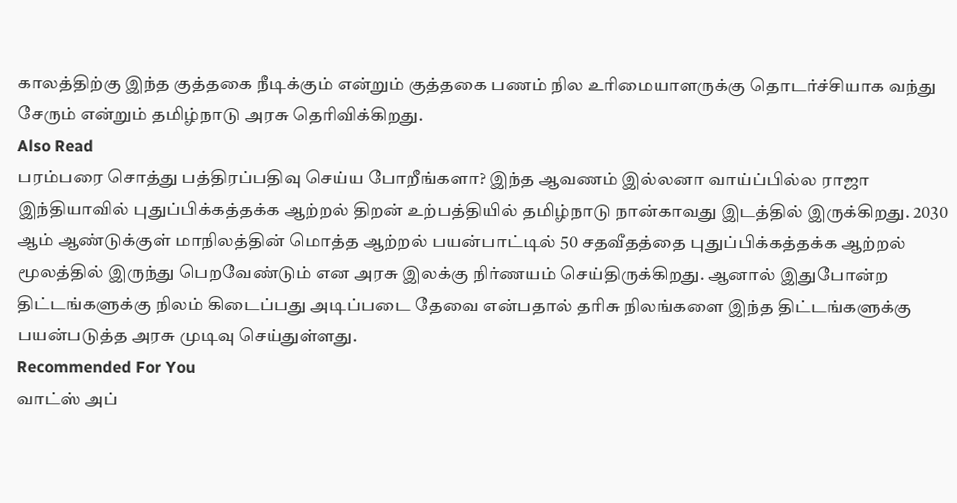காலத்திற்கு இந்த குத்தகை நீடிக்கும் என்றும் குத்தகை பணம் நில உரிமையாளருக்கு தொடர்ச்சியாக வந்து சேரும் என்றும் தமிழ்நாடு அரசு தெரிவிக்கிறது.
Also Read
பரம்பரை சொத்து பத்திரப்பதிவு செய்ய போறீங்களா? இந்த ஆவணம் இல்லனா வாய்ப்பில்ல ராஜா
இந்தியாவில் புதுப்பிக்கத்தக்க ஆற்றல் திறன் உற்பத்தியில் தமிழ்நாடு நான்காவது இடத்தில் இருக்கிறது. 2030 ஆம் ஆண்டுக்குள் மாநிலத்தின் மொத்த ஆற்றல் பயன்பாட்டில் 50 சதவீதத்தை புதுப்பிக்கத்தக்க ஆற்றல் மூலத்தில் இருந்து பெறவேண்டும் என அரசு இலக்கு நிர்ணயம் செய்திருக்கிறது. ஆனால் இதுபோன்ற திட்டங்களுக்கு நிலம் கிடைப்பது அடிப்படை தேவை என்பதால் தரிசு நிலங்களை இந்த திட்டங்களுக்கு பயன்படுத்த அரசு முடிவு செய்துள்ளது.
Recommended For You
வாட்ஸ் அப்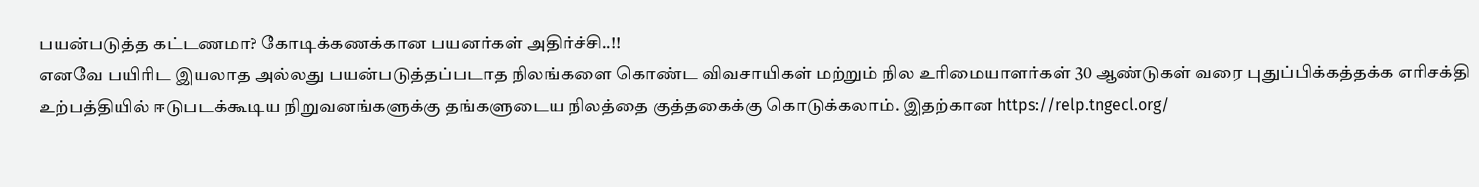பயன்படுத்த கட்டணமா? கோடிக்கணக்கான பயனர்கள் அதிர்ச்சி..!!
எனவே பயிரிட இயலாத அல்லது பயன்படுத்தப்படாத நிலங்களை கொண்ட விவசாயிகள் மற்றும் நில உரிமையாளர்கள் 30 ஆண்டுகள் வரை புதுப்பிக்கத்தக்க எரிசக்தி உற்பத்தியில் ஈடுபடக்கூடிய நிறுவனங்களுக்கு தங்களுடைய நிலத்தை குத்தகைக்கு கொடுக்கலாம். இதற்கான https://relp.tngecl.org/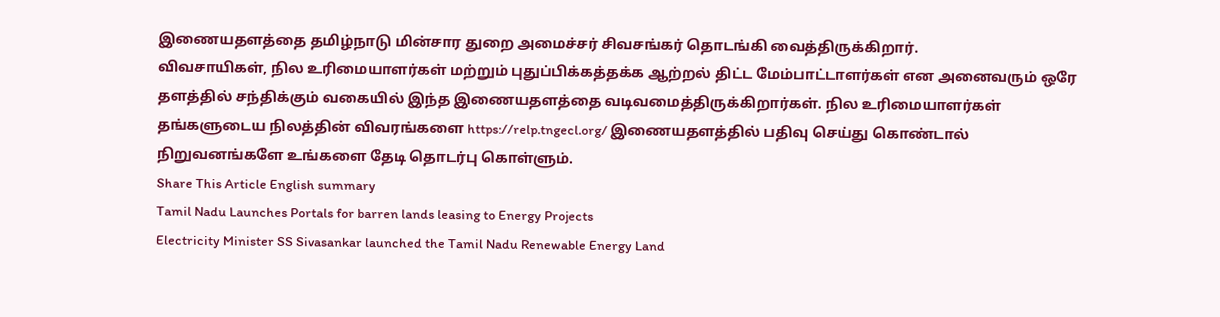இணையதளத்தை தமிழ்நாடு மின்சார துறை அமைச்சர் சிவசங்கர் தொடங்கி வைத்திருக்கிறார்.
விவசாயிகள், நில உரிமையாளர்கள் மற்றும் புதுப்பிக்கத்தக்க ஆற்றல் திட்ட மேம்பாட்டாளர்கள் என அனைவரும் ஒரே தளத்தில் சந்திக்கும் வகையில் இந்த இணையதளத்தை வடிவமைத்திருக்கிறார்கள். நில உரிமையாளர்கள் தங்களுடைய நிலத்தின் விவரங்களை https://relp.tngecl.org/ இணையதளத்தில் பதிவு செய்து கொண்டால் நிறுவனங்களே உங்களை தேடி தொடர்பு கொள்ளும்.
Share This Article English summary
Tamil Nadu Launches Portals for barren lands leasing to Energy Projects
Electricity Minister SS Sivasankar launched the Tamil Nadu Renewable Energy Land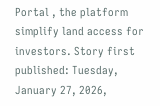Portal , the platform simplify land access for investors. Story first published: Tuesday, January 27, 2026,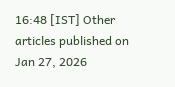16:48 [IST] Other articles published on Jan 27, 2026